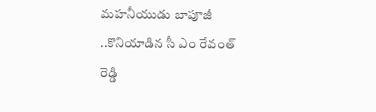మహనీయుడు బాపూజీ ..కొనియాడిన సీ ఎం రేవంత్ రెడ్డి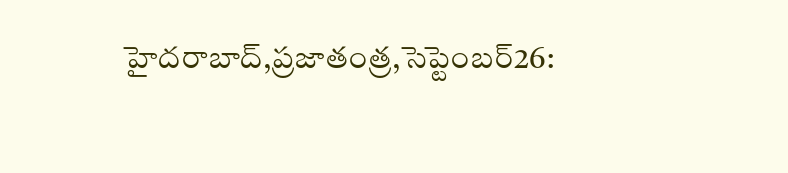హైదరాబాద్,ప్రజాతంత్ర,సెప్టెంబర్26: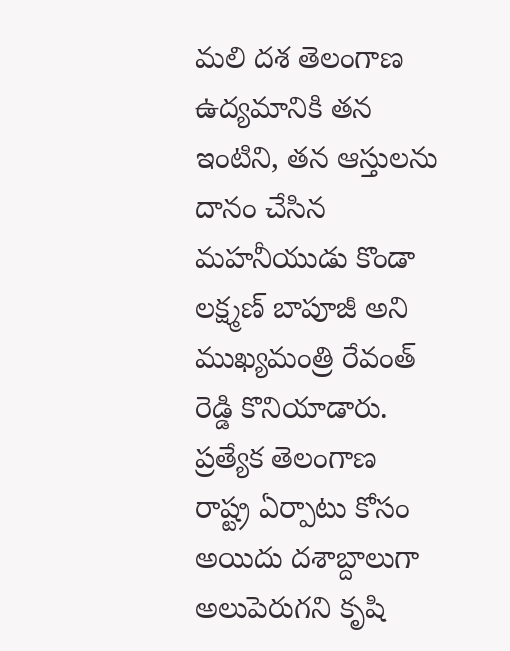మలి దశ తెలంగాణ ఉద్యమానికి తన ఇంటిని, తన ఆస్తులను దానం చేసిన మహనీయుడు కొండా లక్ష్మణ్ బాపూజీ అని ముఖ్యమంత్రి రేవంత్ రెడ్డి కొనియాడారు. ప్రత్యేక తెలంగాణ రాష్ట్ర ఏర్పాటు కోసం అయిదు దశాబ్దాలుగా అలుపెరుగని కృషి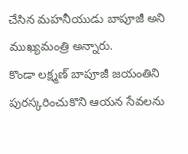చేసిన మహనీయుడు బాపూజీ అని ముఖ్యమంత్రి అన్నారు.
కొండా లక్ష్మణ్ బాపూజీ జయంతిని పురస్కరించుకొని ఆయన సేవలను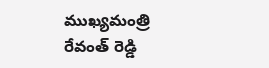ముఖ్యమంత్రి రేవంత్ రెడ్డి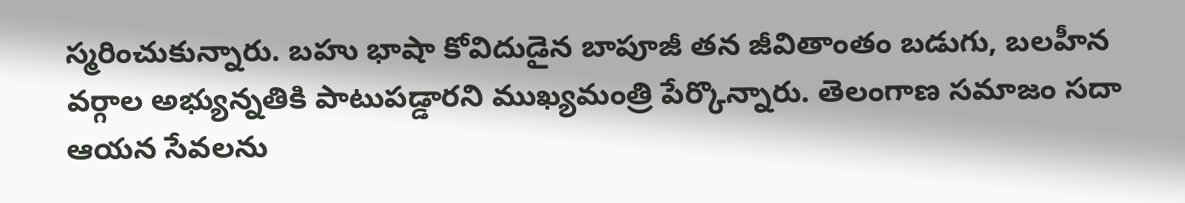స్మరించుకున్నారు. బహు భాషా కోవిదుడైన బాపూజీ తన జీవితాంతం బడుగు, బలహీన వర్గాల అభ్యున్నతికి పాటుపడ్డారని ముఖ్యమంత్రి పేర్కొన్నారు. తెలంగాణ సమాజం సదా ఆయన సేవలను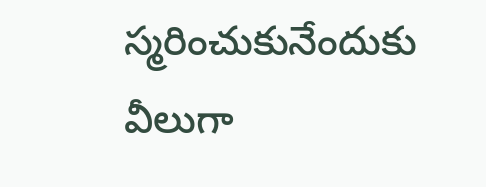స్మరించుకునేందుకు వీలుగా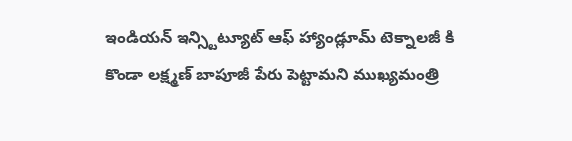ఇండియన్ ఇన్స్టిట్యూట్ ఆఫ్ హ్యాండ్లూమ్ టెక్నాలజీ కి కొండా లక్ష్మణ్ బాపూజీ పేరు పెట్టామని ముఖ్యమంత్రి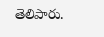తెలిపారు.